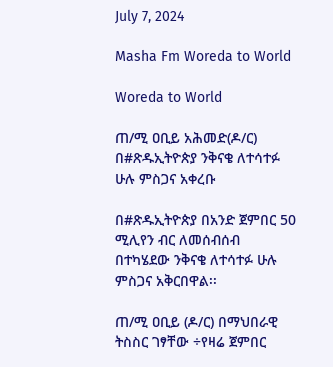July 7, 2024

Masha Fm Woreda to World

Woreda to World

ጠ/ሚ ዐቢይ አሕመድ(ዶ/ር) በ#ጽዱኢትዮጵያ ንቅናቄ ለተሳተፉ ሁሉ ምስጋና አቀረቡ

በ#ጽዱኢትዮጵያ በአንድ ጀምበር 50 ሚሊየን ብር ለመሰብሰብ በተካሄደው ንቅናቄ ለተሳተፉ ሁሉ ምስጋና አቅርበዋል፡፡

ጠ/ሚ ዐቢይ (ዶ/ር) በማህበራዊ ትስስር ገፃቸው ÷የዛሬ ጀምበር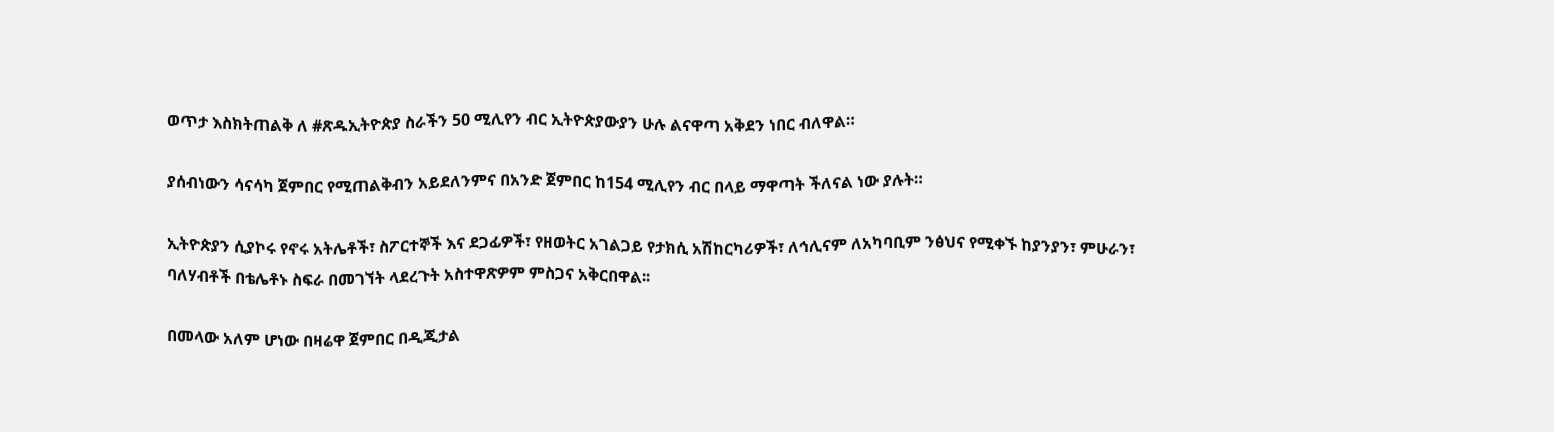ወጥታ እስክትጠልቅ ለ #ጽዱኢትዮጵያ ስራችን 50 ሚሊየን ብር ኢትዮጵያውያን ሁሉ ልናዋጣ አቅደን ነበር ብለዋል።

ያሰብነውን ሳናሳካ ጀምበር የሚጠልቅብን አይደለንምና በአንድ ጀምበር ከ154 ሚሊየን ብር በላይ ማዋጣት ችለናል ነው ያሉት።

ኢትዮጵያን ሲያኮሩ የኖሩ አትሌቶች፣ ስፖርተኞች እና ደጋፊዎች፣ የዘወትር አገልጋይ የታክሲ አሽከርካሪዎች፣ ለኅሊናም ለአካባቢም ንፅህና የሚቀኙ ከያንያን፣ ምሁራን፣ ባለሃብቶች በቴሌቶኑ ስፍራ በመገኘት ላደረጉት አስተዋጽዎም ምስጋና አቅርበዋል፡፡

በመላው አለም ሆነው በዛሬዋ ጀምበር በዲጂታል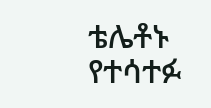ቴሌቶኑ የተሳተፉ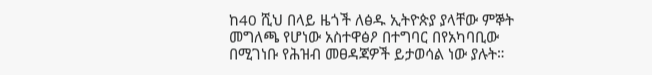ከ40 ሺህ በላይ ዜጎች ለፅዱ ኢትዮጵያ ያላቸው ምኞት መግለጫ የሆነው አስተዋፅዖ በተግባር በየአካባቢው በሚገነቡ የሕዝብ መፀዳጃዎች ይታወሳል ነው ያሉት።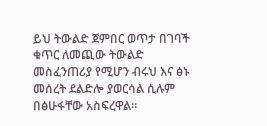ይህ ትውልድ ጀምበር ወጥታ በገባች ቁጥር ለመጪው ትውልድ መስፈንጠሪያ የሚሆን ብሩህ እና ፅኑ መሰረት ደልድሎ ያወርሳል ሲሉም በፅሁፋቸው አስፍረዋል።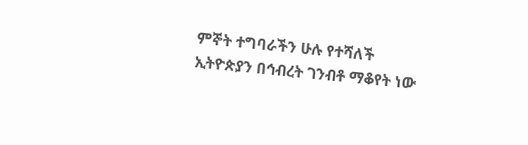ምኞት ተግባራችን ሁሉ የተሻለች ኢትዮጵያን በኅብረት ገንብቶ ማቆየት ነው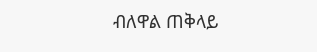ብለዋል ጠቅላይ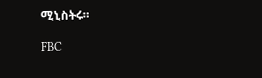ሚኒስትሩ።

FBC